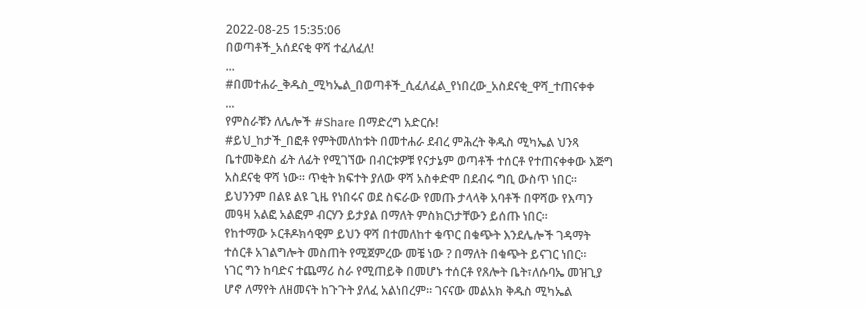2022-08-25 15:35:06
በወጣቶች_አሰደናቂ ዋሻ ተፈለፈለ!
...
#በመተሐራ_ቅዱስ_ሚካኤል_በወጣቶች_ሲፈለፈል_የነበረው_አስደናቂ_ዋሻ_ተጠናቀቀ
...
የምስራቹን ለሌሎች #Share በማድረግ አድርሱ!
#ይህ_ከታች_በፎቶ የምትመለከቱት በመተሐራ ደብረ ምሕረት ቅዱስ ሚካኤል ህንጻ ቤተመቅደስ ፊት ለፊት የሚገኘው በብርቱዎቹ የናታኔም ወጣቶች ተሰርቶ የተጠናቀቀው እጅግ አስደናቂ ዋሻ ነው። ጥቂት ክፍተት ያለው ዋሻ አስቀድሞ በደብሩ ግቢ ውስጥ ነበር።
ይህንንም በልዩ ልዩ ጊዜ የነበሩና ወደ ስፍራው የመጡ ታላላቅ አባቶች በዋሻው የእጣን መዓዛ አልፎ አልፎም ብርሃን ይታያል በማለት ምስክርነታቸውን ይሰጡ ነበር።
የከተማው ኦርቶዶክሳዊም ይህን ዋሻ በተመለከተ ቁጥር በቁጭት እንደሌሎች ገዳማት ተሰርቶ አገልግሎት መስጠት የሚጀምረው መቼ ነው ? በማለት በቁጭት ይናገር ነበር።
ነገር ግን ከባድና ተጨማሪ ስራ የሚጠይቅ በመሆኑ ተሰርቶ የጸሎት ቤት፣ለሱባኤ መዝጊያ ሆኖ ለማየት ለዘመናት ከጉጉት ያለፈ አልነበረም። ገናናው መልአክ ቅዱስ ሚካኤል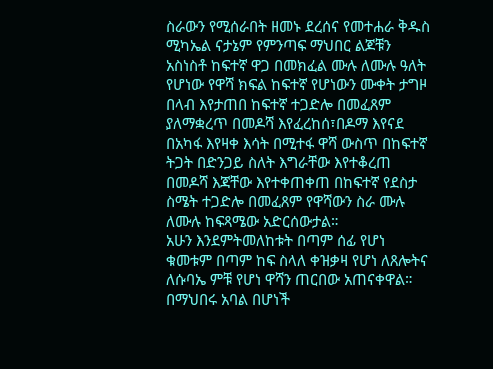ስራውን የሚሰራበት ዘመኑ ደረሰና የመተሐራ ቅዱስ ሚካኤል ናታኔም የምንጣፍ ማህበር ልጆቹን አስነስቶ ከፍተኛ ዋጋ በመክፈል ሙሉ ለሙሉ ዓለት የሆነው የዋሻ ክፍል ከፍተኛ የሆነውን ሙቀት ታግዞ በላብ እየታጠበ ከፍተኛ ተጋድሎ በመፈጸም ያለማቋረጥ በመዶሻ እየፈረከሰ፣በዶማ እየናደ በአካፋ እየዛቀ እሳት በሚተፋ ዋሻ ውስጥ በከፍተኛ ትጋት በድንጋይ ስለት እግራቸው እየተቆረጠ በመዶሻ እጃቸው እየተቀጠቀጠ በከፍተኛ የደስታ ስሜት ተጋድሎ በመፈጸም የዋሻውን ስራ ሙሉ ለሙሉ ከፍጻሜው አድርሰውታል።
አሁን እንደምትመለከቱት በጣም ሰፊ የሆነ ቁመቱም በጣም ከፍ ስላለ ቀዝቃዛ የሆነ ለጸሎትና ለሱባኤ ምቹ የሆነ ዋሻን ጠርበው አጠናቀዋል። በማህበሩ አባል በሆነች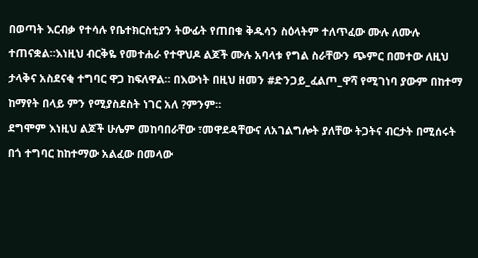በወጣት እርብቃ የተሳሉ የቤተክርስቲያን ትውፊት የጠበቁ ቅዱሳን ስዕላትም ተለጥፈው ሙሉ ለሙሉ ተጠናቋል።እነዚህ ብርቅዬ የመተሐራ የተዋህዶ ልጆች ሙሉ አባላቱ የግል ስራቸውን ጭምር በመተው ለዚህ ታላቅና አስደናቂ ተግባር ዋጋ ከፍለዋል። በእውነት በዚህ ዘመን #ድንጋይ_ፈልጦ_ዋሻ የሚገነባ ያውም በከተማ ከማየት በላይ ምን የሚያስደስት ነገር አለ ?ምንም።
ደግሞም እነዚህ ልጆች ሁሌም መከባበራቸው ፣መዋደዳቸውና ለአገልግሎት ያለቸው ትጋትና ብርታት በሚሰሩት በጎ ተግባር ከከተማው አልፈው በመላው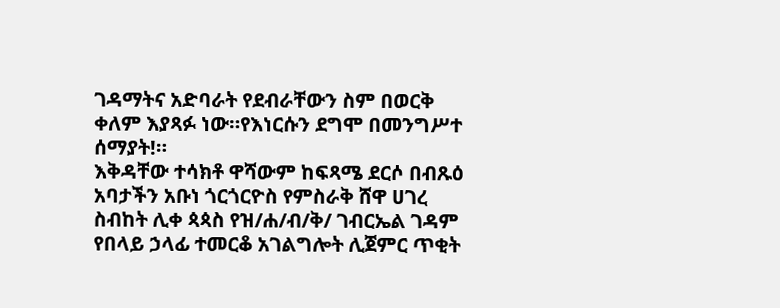ገዳማትና አድባራት የደብራቸውን ስም በወርቅ ቀለም እያጻፉ ነው።የእነርሱን ደግሞ በመንግሥተ ሰማያት!።
እቅዳቸው ተሳክቶ ዋሻውም ከፍጻሜ ደርሶ በብጹዕ አባታችን አቡነ ጎርጎርዮስ የምስራቅ ሸዋ ሀገረ ስብከት ሊቀ ጳጳስ የዝ/ሐ/ብ/ቅ/ ገብርኤል ገዳም የበላይ ኃላፊ ተመርቆ አገልግሎት ሊጀምር ጥቂት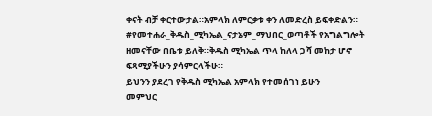ቀናት ብቻ ቀርተውታል።አምላክ ለምርቃቱ ቀን ለመድረስ ይፍቀድልን።
#የመተሐራ_ቅዱስ_ሚካኤል_ናታኔም_ማህበር_ወጣቶች የአግልግሎት ዘመናቸው በቤቱ ይለቅ።ቅዱስ ሚካኤል ጥላ ከለላ ጋሻ መከታ ሆኖ ፍጻሚያችሁን ያሳምርላችሁ።
ይህንን ያደረገ የቅዱስ ሚካኤል አምላክ የተመሰገነ ይሁን
መምህር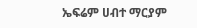ኤፍሬም ሀብተ ማርያም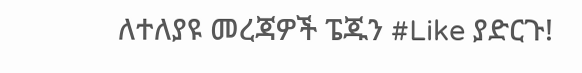ለተለያዩ መረጃዎች ፔጁን #Like ያድርጉ!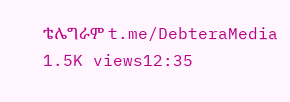ቴሌግራም t.me/DebteraMedia
1.5K views12:35